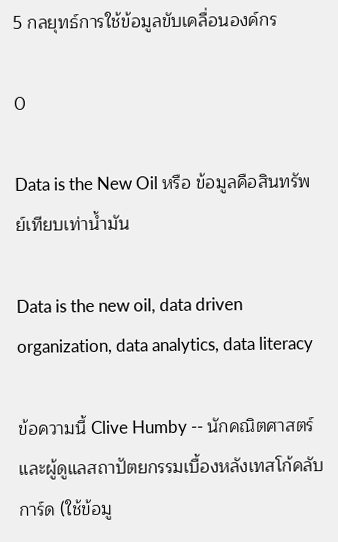5 กลยุทธ์การใช้ข้อมูลขับเคลื่อนองค์กร

0

Data is the New Oil หรือ ข้อมูลคือสินทรัพย์เทียบเท่าน้ำมัน

Data is the new oil, data driven organization, data analytics, data literacy

ข้อความนี้ Clive Humby -- นักคณิตศาสตร์ และผู้ดูแลสถาปัตยกรรมเบื้องหลังเทสโก้คลับการ์ด (ใช้ข้อมู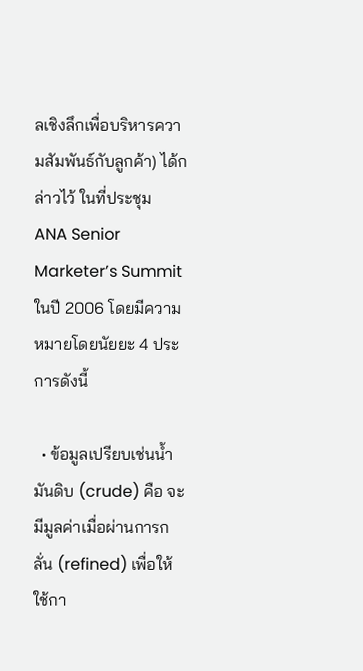ลเชิงลึกเพื่อบริหารความสัมพันธ์กับลูกค้า) ได้กล่าวไว้ ในที่ประชุม ANA Senior Marketer’s Summit ในปี 2006 โดยมีความหมายโดยนัยยะ 4 ประการดังนี้

  • ข้อมูลเปรียบเช่นน้ำมันดิบ (crude) คือ จะมีมูลค่าเมื่อผ่านการกลั่น (refined) เพื่อให้ใช้กา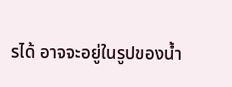รได้ อาจจะอยู่ในรูปของน้ำ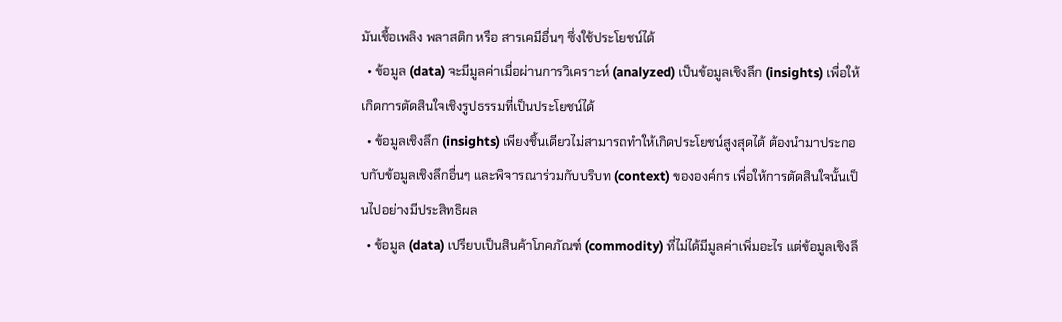มันเชื้อเพลิง พลาสติก หรือ สารเคมีอื่นๆ ซึ่งใช้ประโยชน์ได้
  • ข้อมูล (data) จะมีมูลค่าเมื่อผ่านการวิเคราะห์ (analyzed) เป็นข้อมูลเชิงลึก (insights) เพื่อให้เกิดการตัดสินใจเชิงรูปธรรมที่เป็นประโยชน์ได้
  • ข้อมูลเชิงลึก (insights) เพียงชิ้นเดียวไม่สามารถทำให้เกิดประโยชน์สูงสุดได้ ต้องนำมาประกอบกับข้อมูลเชิงลึกอื่นๆ และพิจารณาร่วมกับบริบท (context) ขององค์กร เพื่อให้การตัดสินใจนั้นเป็นไปอย่างมีประสิทธิผล
  • ข้อมูล (data) เปรียบเป็นสินค้าโภคภัณฑ์ (commodity) ที่ไม่ได้มีมูลค่าเพิ่มอะไร แต่ข้อมูลเชิงลึ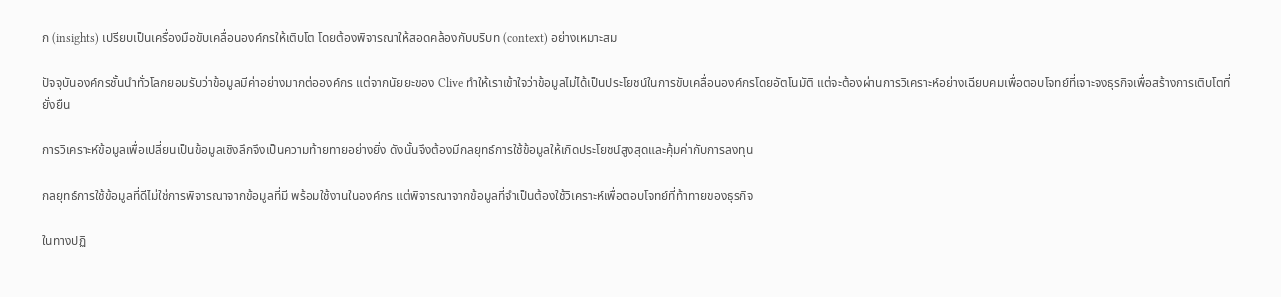ก (insights) เปรียบเป็นเครื่องมือขับเคลื่อนองค์กรให้เติบโต โดยต้องพิจารณาให้สอดคล้องกับบริบท (context) อย่างเหมาะสม

ปัจจุบันองค์กรชั้นนำทั่วโลกยอมรับว่าข้อมูลมีค่าอย่างมากต่อองค์กร แต่จากนัยยะของ Clive ทำให้เราเข้าใจว่าข้อมูลไม่ได้เป็นประโยชน์ในการขับเคลื่อนองค์กรโดยอัตโนมัติ แต่จะต้องผ่านการวิเคราะห์อย่างเฉียบคมเพื่อตอบโจทย์ที่เจาะจงธุรกิจเพื่อสร้างการเติบโตที่ยั่งยืน

การวิเคราะห์ข้อมูลเพื่อเปลี่ยนเป็นข้อมูลเชิงลึกจึงเป็นความท้ายทายอย่างยิ่ง ดังนั้นจึงต้องมีกลยุทธ์การใช้ข้อมูลให้เกิดประโยชน์สูงสุดและคุ้มค่ากับการลงทุน

กลยุทธ์การใช้ข้อมูลที่ดีไม่ใช่การพิจารณาจากข้อมูลที่มี พร้อมใช้งานในองค์กร แต่พิจารณาจากข้อมูลที่จำเป็นต้องใช้วิเคราะห์เพื่อตอบโจทย์ที่ท้าทายของธุรกิจ

ในทางปฏิ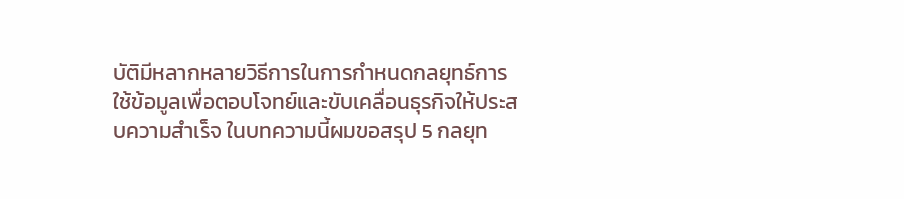บัติมีหลากหลายวิธีการในการกำหนดกลยุทธ์การใช้ข้อมูลเพื่อตอบโจทย์และขับเคลื่อนธุรกิจให้ประสบความสำเร็จ ในบทความนี้ผมขอสรุป 5 กลยุท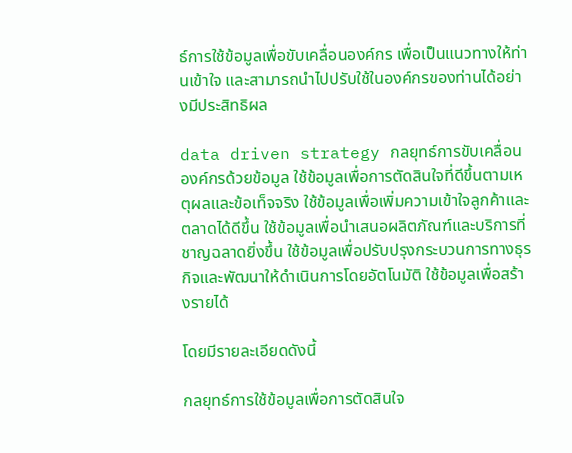ธ์การใช้ข้อมูลเพื่อขับเคลื่อนองค์กร เพื่อเป็นแนวทางให้ท่านเข้าใจ และสามารถนำไปปรับใช้ในองค์กรของท่านได้อย่างมีประสิทธิผล

data driven strategy กลยุทธ์การขับเคลื่อนองค์กรด้วยข้อมูล ใช้ข้อมูลเพื่อการตัดสินใจที่ดีขึ้นตามเหตุผลและข้อเท็จจริง ใช้ข้อมูลเพื่อเพิ่มความเข้าใจลูกค้าและตลาดได้ดีขึ้น ใช้ข้อมูลเพื่อนําเสนอผลิตภัณฑ์และบริการที่ชาญฉลาดยิ่งขึ้น ใช้ข้อมูลเพื่อปรับปรุงกระบวนการทางธุรกิจและพัฒนาให้ดำเนินการโดยอัตโนมัติ ใช้ข้อมูลเพื่อสร้างรายได้

โดยมีรายละเอียดดังนี้

กลยุทธ์การใช้ข้อมูลเพื่อการตัดสินใจ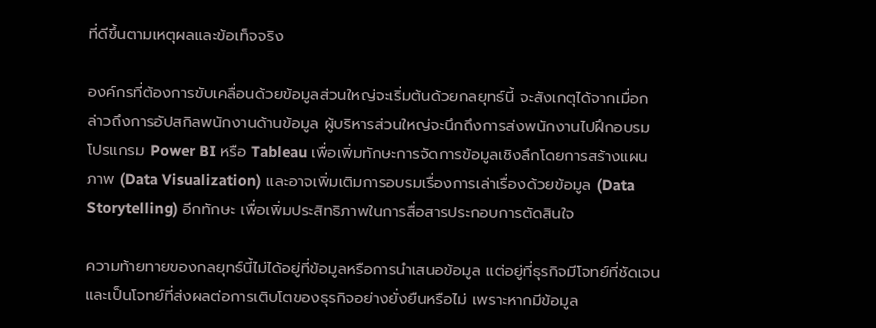ที่ดีขึ้นตามเหตุผลและข้อเท็จจริง

องค์กรที่ต้องการขับเคลื่อนด้วยข้อมูลส่วนใหญ่จะเริ่มต้นด้วยกลยุทธ์นี้ จะสังเกตุได้จากเมื่อกล่าวถึงการอัปสกิลพนักงานด้านข้อมูล ผู้บริหารส่วนใหญ่จะนึกถึงการส่งพนักงานไปฝึกอบรมโปรแกรม Power BI หรือ Tableau เพื่อเพิ่มทักษะการจัดการข้อมูลเชิงลึกโดยการสร้างแผนภาพ (Data Visualization) และอาจเพิ่มเติมการอบรมเรื่องการเล่าเรื่องด้วยข้อมูล (Data Storytelling) อีกทักษะ เพื่อเพิ่มประสิทธิภาพในการสื่อสารประกอบการตัดสินใจ

ความท้ายทายของกลยุทธ์นี้ไม่ได้อยู่ที่ข้อมูลหรือการนำเสนอข้อมูล แต่อยู่ที่ธุรกิจมีโจทย์ที่ชัดเจนและเป็นโจทย์ที่ส่งผลต่อการเติบโตของธุรกิจอย่างยั่งยืนหรือไม่ เพราะหากมีข้อมูล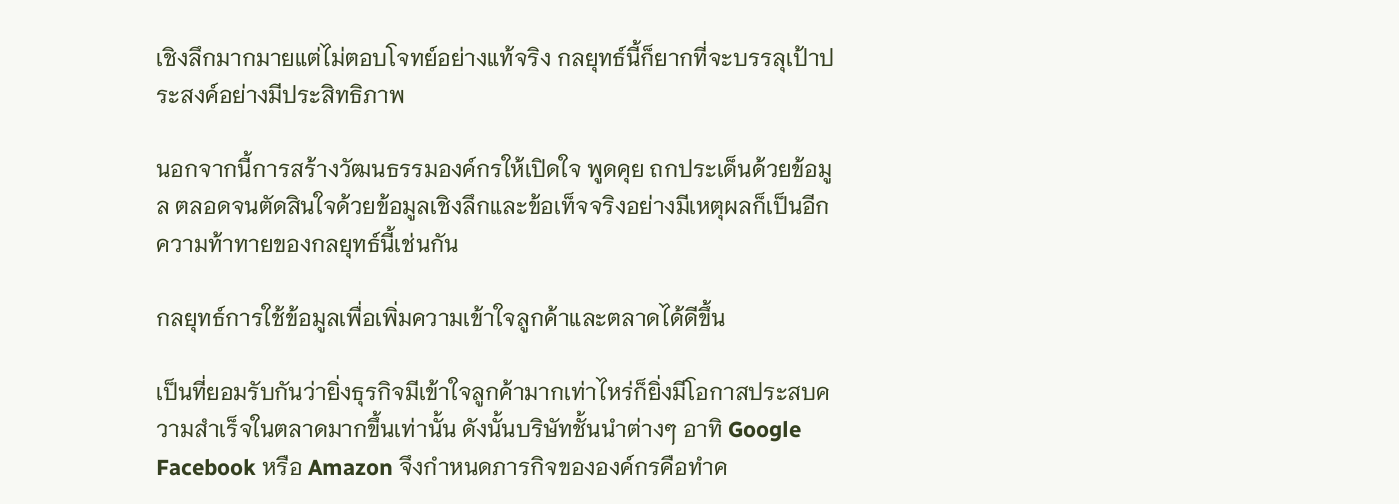เชิงลึกมากมายแต่ไม่ตอบโจทย์อย่างแท้จริง กลยุทธ์นี้ก็ยากที่จะบรรลุเป้าประสงค์อย่างมีประสิทธิภาพ

นอกจากนี้การสร้างวัฒนธรรมองค์กรให้เปิดใจ พูดคุย ถกประเด็นด้วยข้อมูล ตลอดจนตัดสินใจด้วยข้อมูลเชิงลึกและข้อเท็จจริงอย่างมีเหตุผลก็เป็นอีกความท้าทายของกลยุทธ์นี้เช่นกัน

กลยุทธ์การใช้ข้อมูลเพื่อเพิ่มความเข้าใจลูกค้าและตลาดได้ดีขึ้น

เป็นที่ยอมรับกันว่ายิ่งธุรกิจมีเข้าใจลูกค้ามากเท่าไหร่ก็ยิ่งมีโอกาสประสบความสําเร็จในตลาดมากขึ้นเท่านั้น ดังนั้นบริษัทชั้นนำต่างๆ อาทิ Google Facebook หรือ Amazon จึงกำหนดภารกิจขององค์กรคือทำค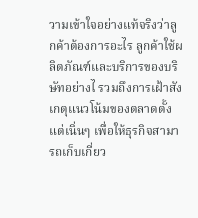วามเข้าใจอย่างแท้จริงว่าลูกค้าต้องการอะไร ลูกค้าใช้ผลิตภัณฑ์และบริการของบริษัทอย่างไ รวมถึงการเฝ้าสังเกตุแนวโน้มของตลาดตั้งแต่เนิ่นๆ เพื่อให้ธุรกิจสามารถเก็บเกี่ยว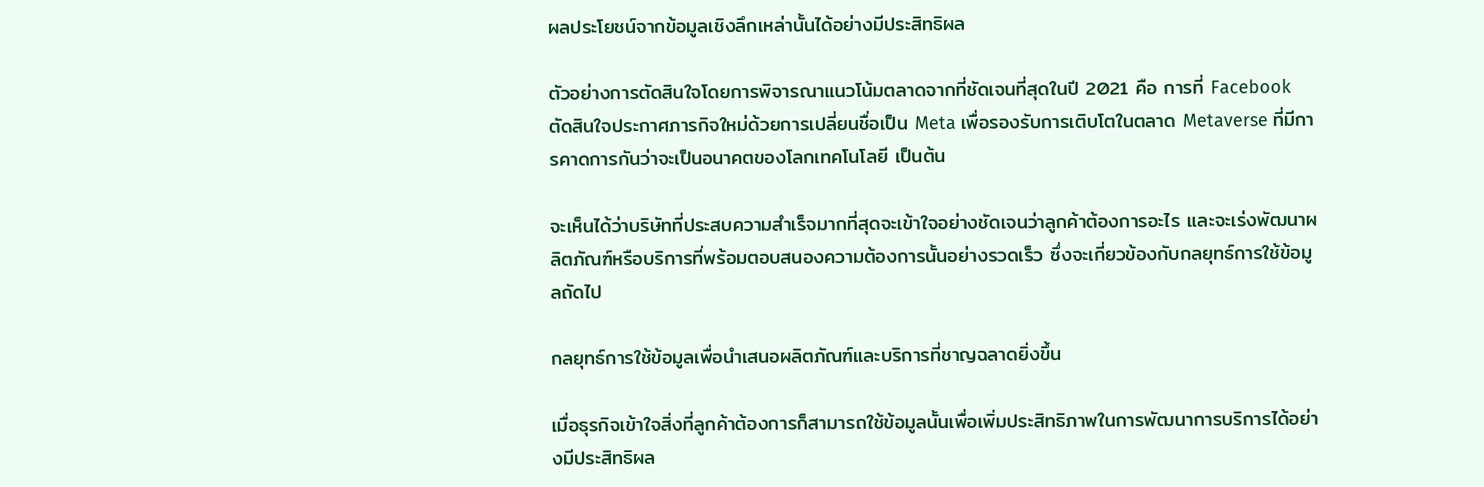ผลประโยชน์จากข้อมูลเชิงลึกเหล่านั้นได้อย่างมีประสิทธิผล

ตัวอย่างการตัดสินใจโดยการพิจารณาแนวโน้มตลาดจากที่ชัดเจนที่สุดในปี 2021 คือ การที่ Facebook ตัดสินใจประกาศภารกิจใหม่ด้วยการเปลี่ยนชื่อเป็น Meta เพื่อรองรับการเติบโตในตลาด Metaverse ที่มีการคาดการกันว่าจะเป็นอนาคตของโลกเทคโนโลยี เป็นต้น

จะเห็นได้ว่าบริษัทที่ประสบความสําเร็จมากที่สุดจะเข้าใจอย่างชัดเจนว่าลูกค้าต้องการอะไร และจะเร่งพัฒนาผลิตภัณฑ์หรือบริการที่พร้อมตอบสนองความต้องการนั้นอย่างรวดเร็ว ซึ่งจะเกี่ยวข้องกับกลยุทธ์การใช้ข้อมูลถัดไป

กลยุทธ์การใช้ข้อมูลเพื่อนําเสนอผลิตภัณฑ์และบริการที่ชาญฉลาดยิ่งขึ้น

เมื่อธุรกิจเข้าใจสิ่งที่ลูกค้าต้องการก็สามารถใช้ข้อมูลนั้นเพื่อเพิ่มประสิทธิภาพในการพัฒนาการบริการได้อย่างมีประสิทธิผล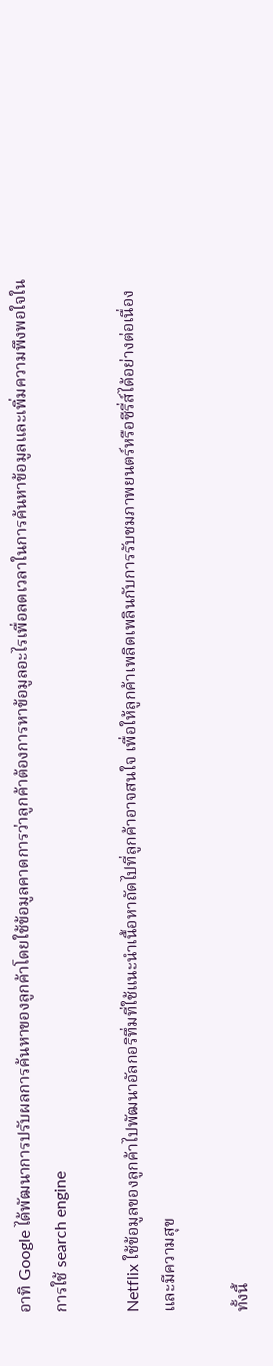อาทิ Google ได้พัฒนาการปรับผลการค้นหาของลูกค้าโดยใช้ข้อมูลคาดการว่าลูกค้าต้องการหาข้อมูลอะไรเพื่อลดเวลาในการค้นหาข้อมูลและเพิ่มความพึงพอใจในการใช้ search engine

Netflix ใช้ข้อมูลของลูกค้าไปพัฒนาอัลกอริทึ่มที่ใช้แนะนําเนื้อหาถัดไปที่ลูกค้าอาจสนใจ เพื่อให้ลูกค้าเพลิดเพลินกับการรับชมภาพยนตร์หรือซีรี่ส์ได้อย่างต่อเนื่องและมีความสุข

ทั้งนี้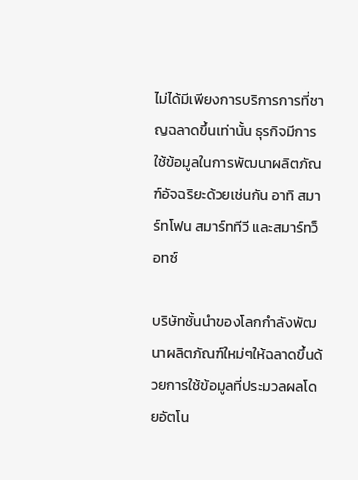ไม่ได้มีเพียงการบริการการที่ชาญฉลาดขึ้นเท่านั้น ธุรกิจมีการใช้ข้อมูลในการพัฒนาผลิตภัณฑ์อัจฉริยะด้วยเช่นกัน อาทิ สมาร์ทโฟน สมาร์ททีวี และสมาร์ทว็อทซ์

บริษัทชั้นนำของโลกกำลังพัฒนาผลิตภัณฑ์ใหม่ๆให้ฉลาดขึ้นด้วยการใช้ข้อมูลที่ประมวลผลโดยอัตโน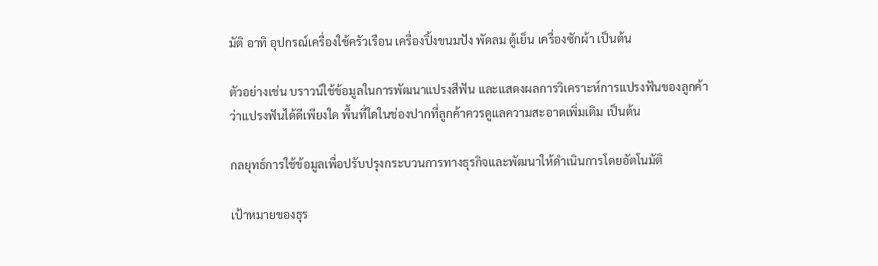มัติ อาทิ อุปกรณ์เครื่องใช้ครัวเรือน เครื่องปิ้งขนมปัง พัดลม ตู้เย็น เครื่องซักผ้า เป็นต้น

ตัวอย่างเช่น บราวน์ใช้ข้อมูลในการพัฒนาแปรงสีฟัน และแสดงผลการวิเคราะห์การแปรงฟันของลูกค้าว่าแปรงฟันได้ดีเพียงใด พื้นที่ใดในช่องปากที่ลูกค้าควรดูแลความสะอาดเพิ่มเติม เป็นต้น

กลยุทธ์การใช้ข้อมูลเพื่อปรับปรุงกระบวนการทางธุรกิจและพัฒนาให้ดำเนินการโดยอัตโนมัติ

เป้าหมายของธุร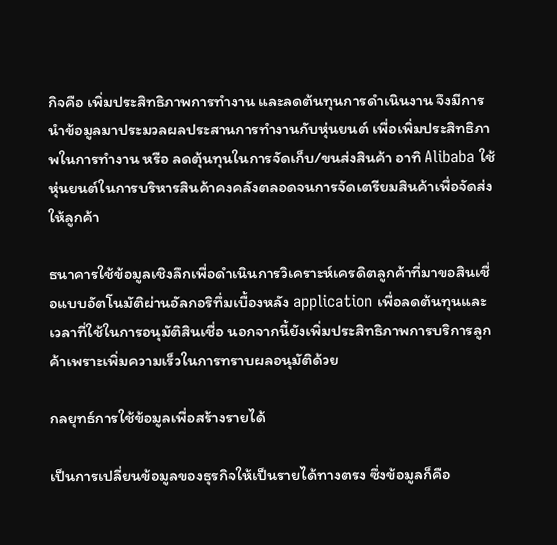กิจคือ เพิ่มประสิทธิภาพการทำงาน และลดต้นทุนการดำเนินงาน จึงมีการนำข้อมูลมาประมวลผลประสานการทำงานกับหุ่นยนต์ เพื่อเพิ่มประสิทธิภาพในการทำงาน หรือ ลดตุ้นทุนในการจัดเก็บ/ขนส่งสินค้า อาทิ Alibaba ใช้หุ่นยนต์ในการบริหารสินค้าคงคลังตลอดจนการจัดเตรียมสินค้าเพื่อจัดส่งให้ลูกค้า

ธนาคารใช้ข้อมูลเชิงลึกเพื่อดําเนินการวิเคราะห์เครดิตลูกค้าที่มาขอสินเชื่อแบบอัตโนมัติผ่านอัลกอริทึ่มเบื้องหลัง application เพื่อลดต้นทุนและเวลาที่ใช้ในการอนุมัติสินเชื่อ นอกจากนี้ยังเพิ่มประสิทธิภาพการบริการลูกค้าเพราะเพิ่มความเร็วในการทราบผลอนุมัติด้วย

กลยุทธ์การใช้ข้อมูลเพื่อสร้างรายได้

เป็นการเปลี่ยนข้อมูลของธุรกิจให้เป็นรายได้ทางตรง ซึ่งข้อมูลก็คือ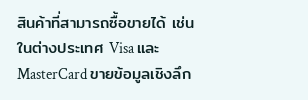สินค้าที่สามารถซื้อขายได้ เช่นในต่างประเทศ Visa และ MasterCard ขายข้อมูลเชิงลึก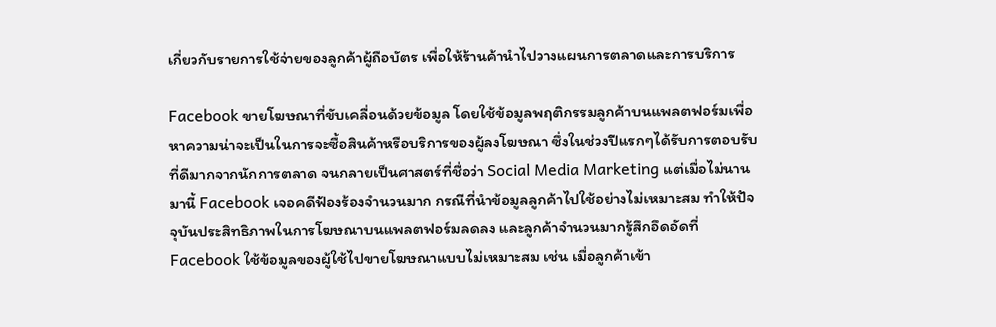เกี่ยวกับรายการใช้จ่ายของลูกค้าผู้ถือบัตร เพื่อให้ร้านค้านำไปวางแผนการตลาดและการบริการ

Facebook ขายโฆษณาที่ขับเคลื่อนด้วยข้อมูล โดยใช้ข้อมูลพฤติกรรมลูกค้าบนแพลตฟอร์มเพื่อหาความน่าจะเป็นในการจะซื้อสินค้าหรือบริการของผู้ลงโฆษณา ซึ่งในช่วงปีแรกๆได้รับการตอบรับที่ดีมากจากนักการตลาด จนกลายเป็นศาสตร์ที่ชื่อว่า Social Media Marketing แต่เมื่อไม่นานมานี้ Facebook เจอคดีฟ้องร้องจำนวนมาก กรณีที่นำข้อมูลลูกค้าไปใช้อย่างไม่เหมาะสม ทำให้ปัจจุบันประสิทธิภาพในการโฆษณาบนแพลตฟอร์มลดลง และลูกค้าจำนวนมากรู้สึกอึดอัดที่ Facebook ใช้ข้อมูลของผู้ใช้ไปขายโฆษณาแบบไม่เหมาะสม เช่น เมื่อลูกค้าเข้า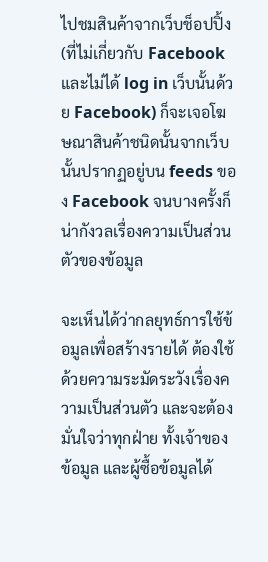ไปชมสินค้าจากเว็บช็อปปิ้ง (ที่ไม่เกี่ยวกับ Facebook และไม่ได้ log in เว็บนั้นด้วย Facebook) ก็จะเจอโฆษณาสินค้าชนิดนั้นจากเว็บนั้นปรากฏอยู่บน feeds ของ Facebook จนบางครั้งก็น่ากังวลเรื่องความเป็นส่วนตัวของข้อมูล

จะเห็นได้ว่ากลยุทธ์การใช้ข้อมูลเพื่อสร้างรายได้ ต้องใช้ด้วยความระมัดระวังเรื่องความเป็นส่วนตัว และจะต้องมั่นใจว่าทุกฝ่าย ทั้งเจ้าของข้อมูล และผู้ซื้อข้อมูลได้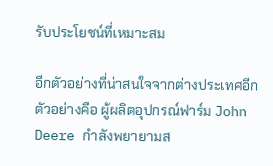รับประโยชน์ที่เหมาะสม

อีกตัวอย่างที่น่าสนใจจากต่างประเทศอีกตัวอย่างคือ ผู้ผลิตอุปกรณ์ฟาร์ม John Deere กำลังพยายามส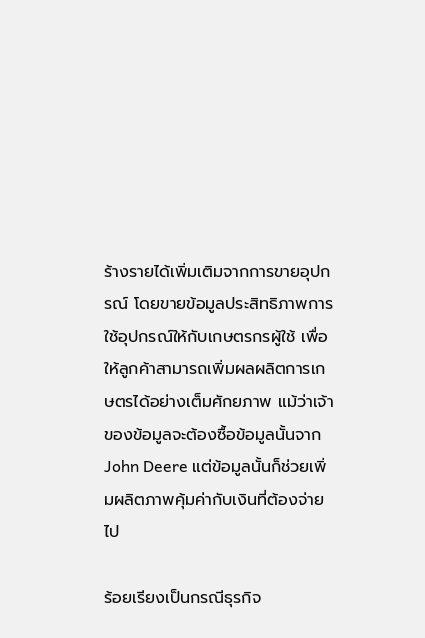ร้างรายได้เพิ่มเติมจากการขายอุปกรณ์ โดยขายข้อมูลประสิทธิภาพการใช้อุปกรณ์ให้กับเกษตรกรผู้ใช้ เพื่อให้ลูกค้าสามารถเพิ่มผลผลิตการเกษตรได้อย่างเต็มศักยภาพ แม้ว่าเจ้าของข้อมูลจะต้องซื้อข้อมูลนั้นจาก John Deere แต่ข้อมูลนั้นก็ช่วยเพิ่มผลิตภาพคุ้มค่ากับเงินที่ต้องจ่ายไป

ร้อยเรียงเป็นกรณีธุรกิจ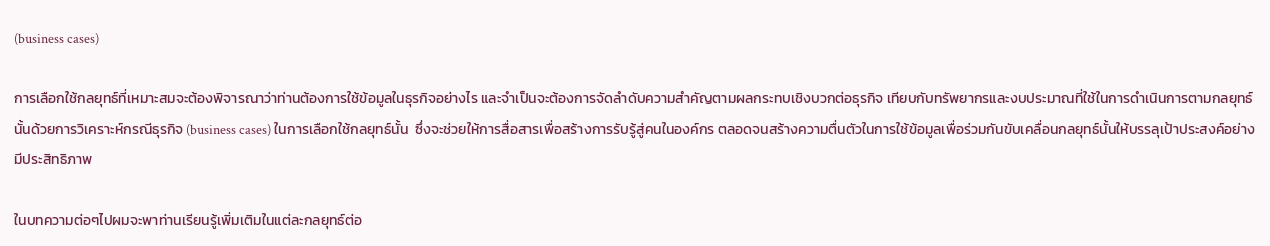(business cases)

การเลือกใช้กลยุทธ์ที่เหมาะสมจะต้องพิจารณาว่าท่านต้องการใช้ข้อมูลในธุรกิจอย่างไร และจำเป็นจะต้องการจัดลําดับความสําคัญตามผลกระทบเชิงบวกต่อธุรกิจ เทียบกับทรัพยากรและงบประมาณที่ใช้ในการดำเนินการตามกลยุทธ์นั้นด้วยการวิเคราะห์กรณีธุรกิจ (business cases) ในการเลือกใช้กลยุทธ์นั้น  ซึ่งจะช่วยให้การสื่อสารเพื่อสร้างการรับรู้สู่คนในองค์กร ตลอดจนสร้างความตื่นตัวในการใช้ข้อมูลเพื่อร่วมกันขับเคลื่อนกลยุทธ์นั้นให้บรรลุเป้าประสงค์อย่างมีประสิทธิภาพ

ในบทความต่อๆไปผมจะพาท่านเรียนรู้เพิ่มเติมในแต่ละกลยุทธ์ต่อ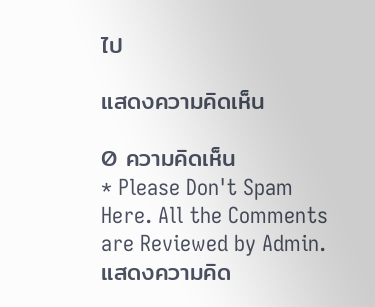ไป

แสดงความคิดเห็น

0 ความคิดเห็น
* Please Don't Spam Here. All the Comments are Reviewed by Admin.
แสดงความคิด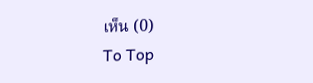เห็น (0)
To Top